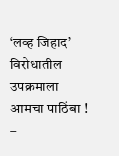‘लव्ह जिहाद’ विरोधातील उपक्रमाला आमचा पाठिंबा ! –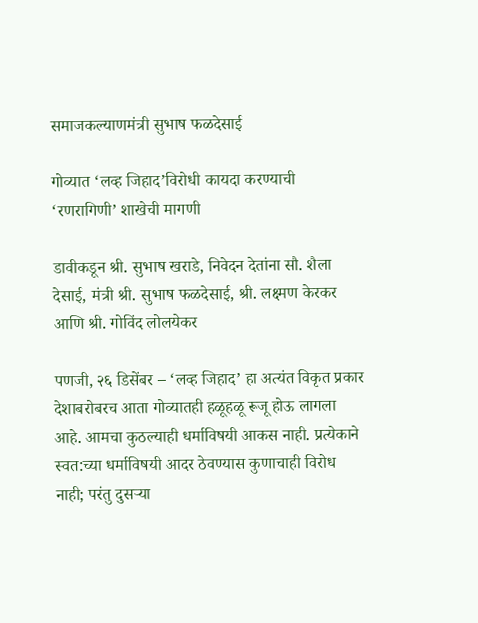समाजकल्याणमंत्री सुभाष फळदेसाई

गोव्यात ‘लव्ह जिहाद’विरोधी कायदा करण्याची ‘रणरागिणी’ शाखेची मागणी

डावीकडून श्री. सुभाष खराडे, निवेदन देतांना सौ. शैला देसाई, मंत्री श्री. सुभाष फळदेसाई, श्री. लक्ष्मण केरकर आणि श्री. गोविंद लोलयेकर

पणजी, २६ डिसेंबर – ‘लव्ह जिहाद’ हा अत्यंत विकृत प्रकार देशाबरोबरच आता गोव्यातही हळूहळू रूजू होऊ लागला आहे. आमचा कुठल्याही धर्माविषयी आकस नाही. प्रत्येकाने स्वत:च्या धर्माविषयी आदर ठेवण्यास कुणाचाही विरोध नाही; परंतु दुसर्‍या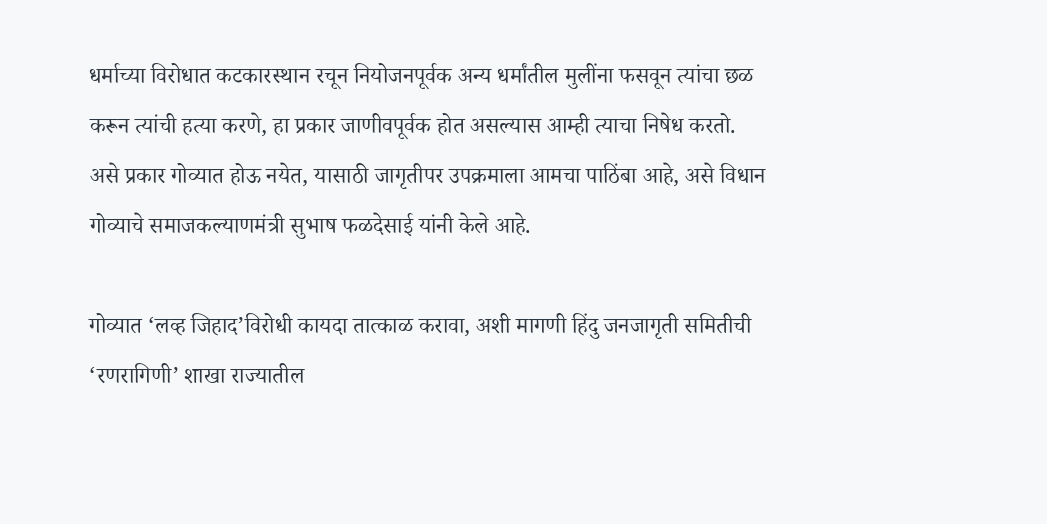धर्माच्या विरोधात कटकारस्थान रचून नियोजनपूर्वक अन्य धर्मांतील मुलींना फसवून त्यांचा छळ करून त्यांची हत्या करणे, हा प्रकार जाणीवपूर्वक होत असल्यास आम्ही त्याचा निषेध करतो. असे प्रकार गोव्यात होऊ नयेत, यासाठी जागृतीपर उपक्रमाला आमचा पाठिंबा आहे, असे विधान गोव्याचे समाजकल्याणमंत्री सुभाष फळदेसाई यांनी केले आहे.

गोव्यात ‘लव्ह जिहाद’विरोधी कायदा तात्काळ करावा, अशी मागणी हिंदु जनजागृती समितीची ‘रणरागिणी’ शाखा राज्यातील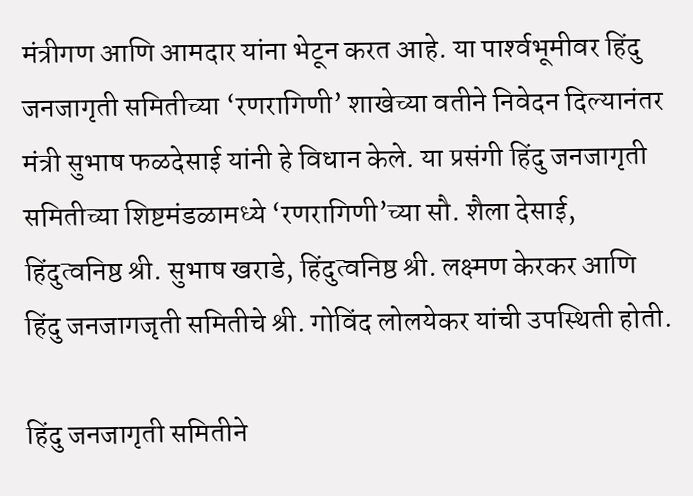मंत्रीगण आणि आमदार यांना भेटून करत आहे. या पार्श्‍वभूमीवर हिंदु जनजागृती समितीच्या ‘रणरागिणी’ शाखेच्या वतीने निवेदन दिल्यानंतर मंत्री सुभाष फळदेसाई यांनी हे विधान केले. या प्रसंगी हिंदु जनजागृती समितीच्या शिष्टमंडळामध्ये ‘रणरागिणी’च्या सौ. शैला देसाई, हिंदुत्वनिष्ठ श्री. सुभाष खराडे, हिंदुत्वनिष्ठ श्री. लक्ष्मण केरकर आणि हिंदु जनजागजृती समितीचे श्री. गोविंद लोलयेकर यांची उपस्थिती होती.

हिंदु जनजागृती समितीने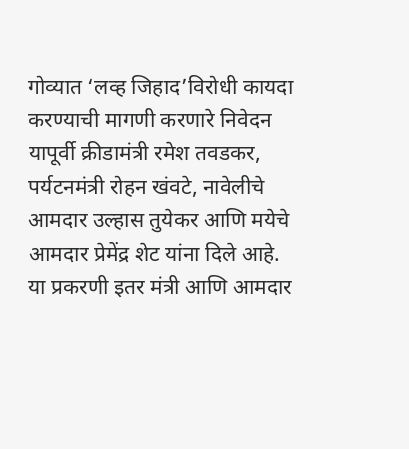गोव्यात ‘लव्ह जिहाद’विरोधी कायदा करण्याची मागणी करणारे निवेदन यापूर्वी क्रीडामंत्री रमेश तवडकर, पर्यटनमंत्री रोहन खंवटे, नावेलीचे आमदार उल्हास तुयेकर आणि मयेचे आमदार प्रेमेंद्र शेट यांना दिले आहे. या प्रकरणी इतर मंत्री आणि आमदार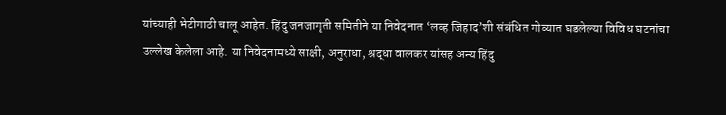यांच्याही भेटीगाठी चालू आहेत. हिंदु जनजागृती समितीने या निवेदनात ‘लव्ह जिहाद’शी संबंधित गोव्यात घडलेल्या विविध घटनांचा उल्लेख केलेला आहे. या निवेदनामध्ये साक्षी, अनुराधा, श्रद्धा वालकर यांसह अन्य हिंदु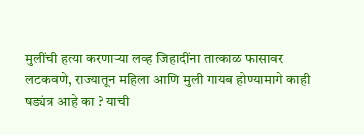मुलींची हत्या करणार्‍या लव्ह जिहादींना तात्काळ फासावर लटकवणे, राज्यातून महिला आणि मुली गायब होण्यामागे काही षड्यंत्र आहे का ? याची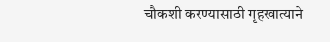चौकशी करण्यासाठी गृहखात्याने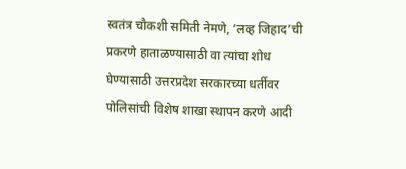स्वतंत्र चौकशी समिती नेमणे, ‘लव्ह जिहाद’ची प्रकरणे हाताळण्यासाठी वा त्यांचा शोध घेण्यासाठी उत्तरप्रदेश सरकारच्या धर्तीवर पोलिसांची विशेष शाखा स्थापन करणे आदी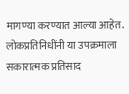मागण्या करण्यात आल्या आहेत. लोकप्रतिनिधींनी या उपक्रमाला सकारात्मक प्रतिसाद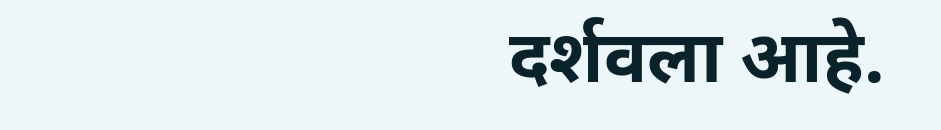दर्शवला आहे.